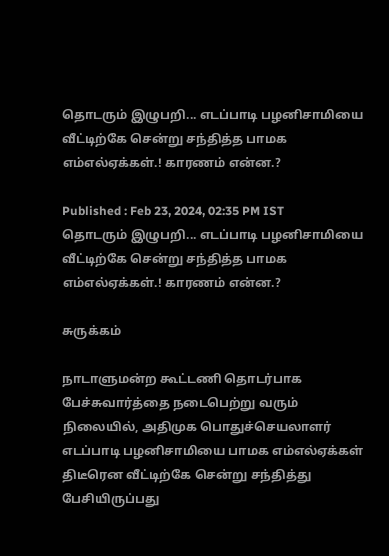தொடரும் இழுபறி... எடப்பாடி பழனிசாமியை வீட்டிற்கே சென்று சந்தித்த பாமக எம்எல்ஏக்கள்.! காரணம் என்ன.?

Published : Feb 23, 2024, 02:35 PM IST
தொடரும் இழுபறி... எடப்பாடி பழனிசாமியை வீட்டிற்கே சென்று சந்தித்த பாமக எம்எல்ஏக்கள்.! காரணம் என்ன.?

சுருக்கம்

நாடாளுமன்ற கூட்டணி தொடர்பாக பேச்சுவார்த்தை நடைபெற்று வரும் நிலையில், அதிமுக பொதுச்செயலாளர் எடப்பாடி பழனிசாமியை பாமக எம்எல்ஏக்கள் திடீரென வீட்டிற்கே சென்று சந்தித்து பேசியிருப்பது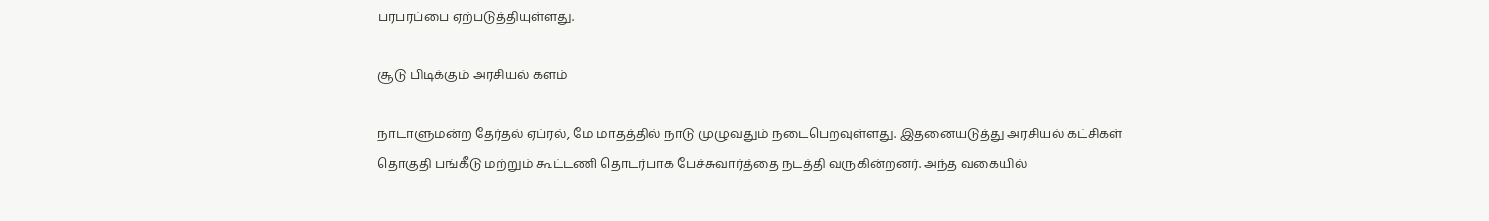பரபரப்பை ஏற்படுத்தியுள்ளது.

சூடு பிடிக்கும் அரசியல் களம்

நாடாளுமன்ற தேர்தல் ஏப்ரல், மே மாதத்தில் நாடு முழுவதும் நடைபெறவுள்ளது. இதனையடுத்து அரசியல் கட்சிகள் தொகுதி பங்கீடு மற்றும் கூட்டணி தொடர்பாக பேச்சுவார்த்தை நடத்தி வருகின்றனர். அந்த வகையில்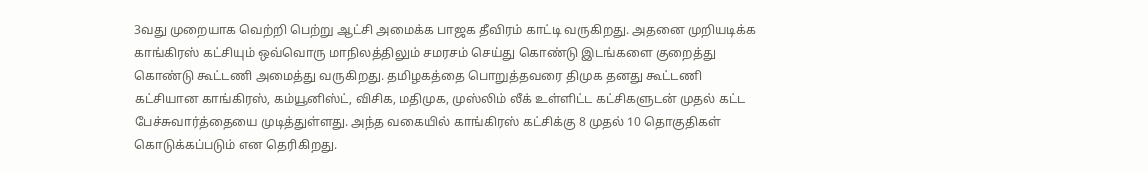3வது முறையாக வெற்றி பெற்று ஆட்சி அமைக்க பாஜக தீவிரம் காட்டி வருகிறது. அதனை முறியடிக்க காங்கிரஸ் கட்சியும் ஒவ்வொரு மாநிலத்திலும் சமரசம் செய்து கொண்டு இடங்களை குறைத்து கொண்டு கூட்டணி அமைத்து வருகிறது. தமிழகத்தை பொறுத்தவரை திமுக தனது கூட்டணி கட்சியான காங்கிரஸ், கம்யூனிஸ்ட், விசிக, மதிமுக, முஸ்லிம் லீக் உள்ளிட்ட கட்சிகளுடன் முதல் கட்ட பேச்சுவார்த்தையை முடித்துள்ளது. அந்த வகையில் காங்கிரஸ் கட்சிக்கு 8 முதல் 10 தொகுதிகள் கொடுக்கப்படும் என தெரிகிறது.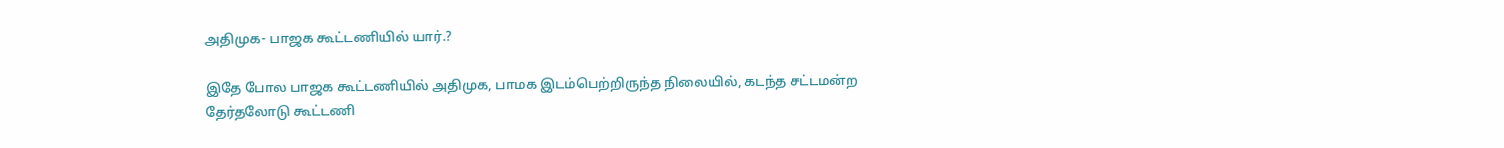அதிமுக- பாஜக கூட்டணியில் யார்.?

இதே போல பாஜக கூட்டணியில் அதிமுக, பாமக இடம்பெற்றிருந்த நிலையில், கடந்த சட்டமன்ற தேர்தலோடு கூட்டணி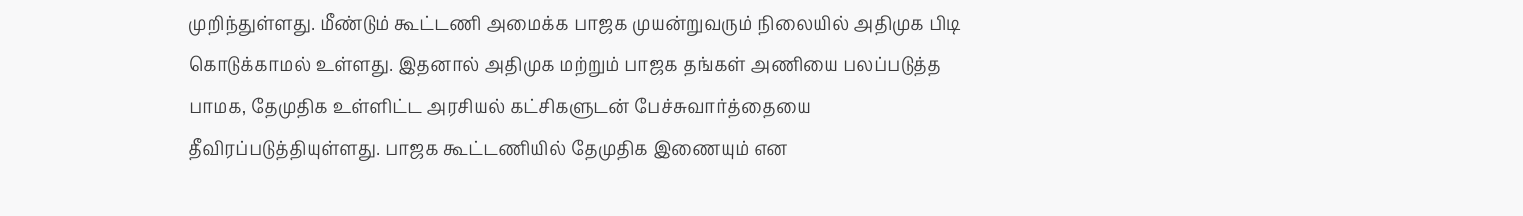முறிந்துள்ளது. மீண்டும் கூட்டணி அமைக்க பாஜக முயன்றுவரும் நிலையில் அதிமுக பிடி கொடுக்காமல் உள்ளது. இதனால் அதிமுக மற்றும் பாஜக தங்கள் அணியை பலப்படுத்த பாமக, தேமுதிக உள்ளிட்ட அரசியல் கட்சிகளுடன் பேச்சுவார்த்தையை தீவிரப்படுத்தியுள்ளது. பாஜக கூட்டணியில் தேமுதிக இணையும் என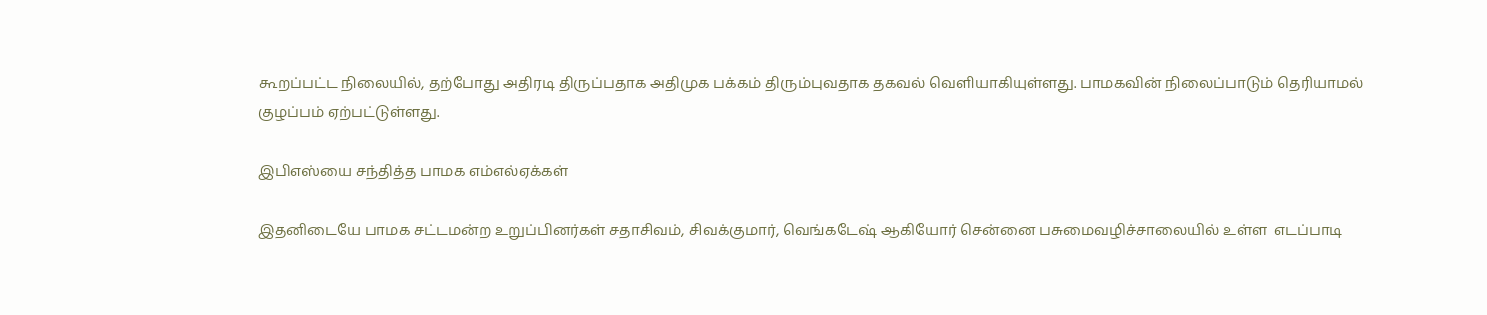கூறப்பட்ட நிலையில், தற்போது அதிரடி திருப்பதாக அதிமுக பக்கம் திரும்புவதாக தகவல் வெளியாகியுள்ளது. பாமகவின் நிலைப்பாடும் தெரியாமல் குழப்பம் ஏற்பட்டுள்ளது.

இபிஎஸ்யை சந்தித்த பாமக எம்எல்ஏக்கள்

இதனிடையே பாமக சட்டமன்ற உறுப்பினர்கள் சதாசிவம், சிவக்குமார், வெங்கடேஷ் ஆகியோர் சென்னை பசுமைவழிச்சாலையில் உள்ள  எடப்பாடி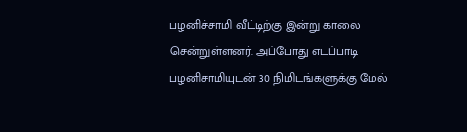பழனிச்சாமி வீட்டிற்கு இன்று காலை சென்றுள்ளனர். அப்போது எடப்பாடி பழனிசாமியுடன் 30 நிமிடங்களுக்கு மேல்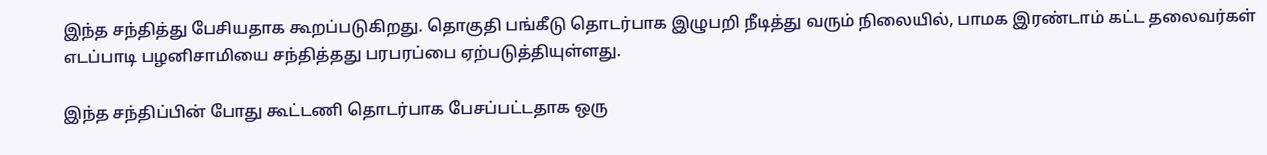இந்த சந்தித்து பேசியதாக கூறப்படுகிறது. தொகுதி பங்கீடு தொடர்பாக இழுபறி நீடித்து வரும் நிலையில், பாமக இரண்டாம் கட்ட தலைவர்கள் எடப்பாடி பழனிசாமியை சந்தித்தது பரபரப்பை ஏற்படுத்தியுள்ளது.

இந்த சந்திப்பின் போது கூட்டணி தொடர்பாக பேசப்பட்டதாக ஒரு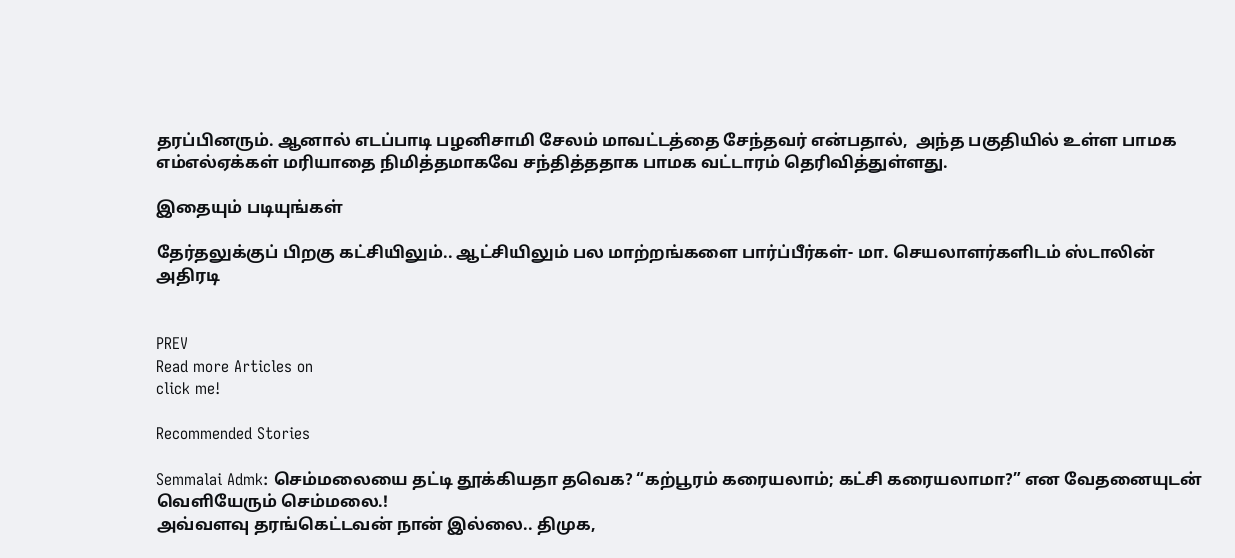தரப்பினரும். ஆனால் எடப்பாடி பழனிசாமி சேலம் மாவட்டத்தை சேந்தவர் என்பதால்,  அந்த பகுதியில் உள்ள பாமக எம்எல்ஏக்கள் மரியாதை நிமித்தமாகவே சந்தித்ததாக பாமக வட்டாரம் தெரிவித்துள்ளது.

இதையும் படியுங்கள்

தேர்தலுக்குப் பிறகு கட்சியிலும்.. ஆட்சியிலும் பல மாற்றங்களை பார்ப்பீர்கள்- மா. செயலாளர்களிடம் ஸ்டாலின் அதிரடி


PREV
Read more Articles on
click me!

Recommended Stories

Semmalai Admk: செம்மலையை தட்டி தூக்கியதா தவெக? “கற்பூரம் கரையலாம்; கட்சி கரையலாமா?” என வேதனையுடன் வெளியேரும் செம்மலை.!
அவ்வளவு தரங்கெட்டவன் நான் இல்லை.. திமுக,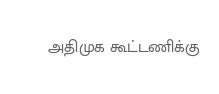அதிமுக கூட்டணிக்கு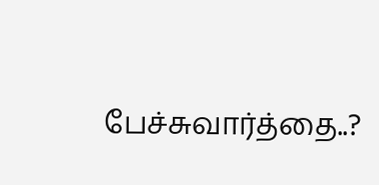பேச்சுவார்த்தை..?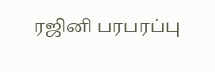ரஜினி பரபரப்பு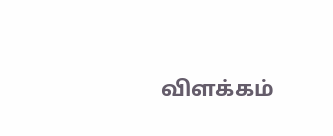விளக்கம்